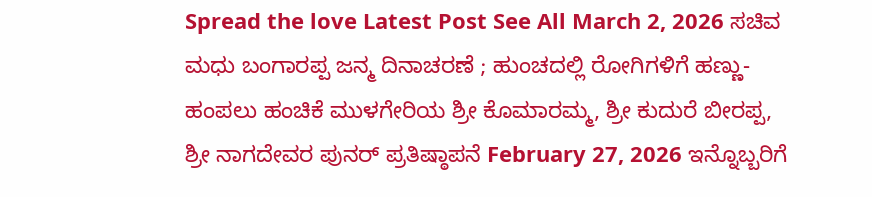Spread the love Latest Post See All March 2, 2026 ಸಚಿವ ಮಧು ಬಂಗಾರಪ್ಪ ಜನ್ಮ ದಿನಾಚರಣೆ ; ಹುಂಚದಲ್ಲಿ ರೋಗಿಗಳಿಗೆ ಹಣ್ಣು-ಹಂಪಲು ಹಂಚಿಕೆ ಮುಳಗೇರಿಯ ಶ್ರೀ ಕೊಮಾರಮ್ಮ, ಶ್ರೀ ಕುದುರೆ ಬೀರಪ್ಪ, ಶ್ರೀ ನಾಗದೇವರ ಪುನರ್ ಪ್ರತಿಷ್ಠಾಪನೆ February 27, 2026 ಇನ್ನೊಬ್ಬರಿಗೆ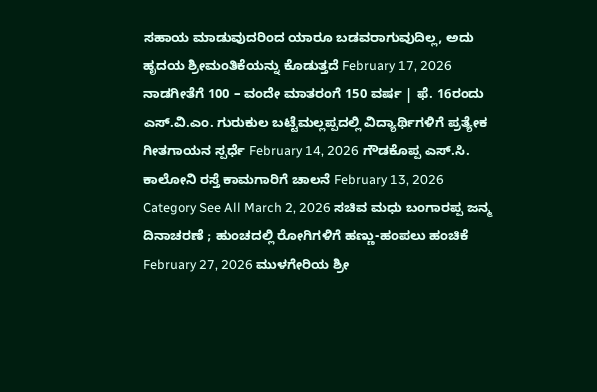ಸಹಾಯ ಮಾಡುವುದರಿಂದ ಯಾರೂ ಬಡವರಾಗುವುದಿಲ್ಲ, ಅದು ಹೃದಯ ಶ್ರೀಮಂತಿಕೆಯನ್ನು ಕೊಡುತ್ತದೆ February 17, 2026 ನಾಡಗೀತೆಗೆ 100 – ವಂದೇ ಮಾತರಂಗೆ 150 ವರ್ಷ | ಫೆ. 16ರಂದು ಎಸ್.ವಿ.ಎಂ. ಗುರುಕುಲ ಬಟ್ಟೆಮಲ್ಲಪ್ಪದಲ್ಲಿ ವಿದ್ಯಾರ್ಥಿಗಳಿಗೆ ಪ್ರತ್ಯೇಕ ಗೀತಗಾಯನ ಸ್ಪರ್ಧೆ February 14, 2026 ಗೌಡಕೊಪ್ಪ ಎಸ್.ಸಿ. ಕಾಲೋನಿ ರಸ್ತೆ ಕಾಮಗಾರಿಗೆ ಚಾಲನೆ February 13, 2026 Category See All March 2, 2026 ಸಚಿವ ಮಧು ಬಂಗಾರಪ್ಪ ಜನ್ಮ ದಿನಾಚರಣೆ ; ಹುಂಚದಲ್ಲಿ ರೋಗಿಗಳಿಗೆ ಹಣ್ಣು-ಹಂಪಲು ಹಂಚಿಕೆ February 27, 2026 ಮುಳಗೇರಿಯ ಶ್ರೀ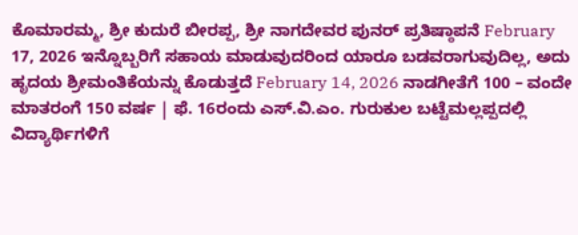ಕೊಮಾರಮ್ಮ, ಶ್ರೀ ಕುದುರೆ ಬೀರಪ್ಪ, ಶ್ರೀ ನಾಗದೇವರ ಪುನರ್ ಪ್ರತಿಷ್ಠಾಪನೆ February 17, 2026 ಇನ್ನೊಬ್ಬರಿಗೆ ಸಹಾಯ ಮಾಡುವುದರಿಂದ ಯಾರೂ ಬಡವರಾಗುವುದಿಲ್ಲ, ಅದು ಹೃದಯ ಶ್ರೀಮಂತಿಕೆಯನ್ನು ಕೊಡುತ್ತದೆ February 14, 2026 ನಾಡಗೀತೆಗೆ 100 – ವಂದೇ ಮಾತರಂಗೆ 150 ವರ್ಷ | ಫೆ. 16ರಂದು ಎಸ್.ವಿ.ಎಂ. ಗುರುಕುಲ ಬಟ್ಟೆಮಲ್ಲಪ್ಪದಲ್ಲಿ ವಿದ್ಯಾರ್ಥಿಗಳಿಗೆ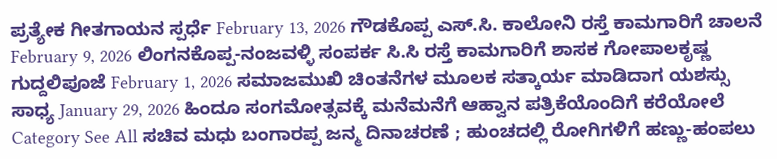ಪ್ರತ್ಯೇಕ ಗೀತಗಾಯನ ಸ್ಪರ್ಧೆ February 13, 2026 ಗೌಡಕೊಪ್ಪ ಎಸ್.ಸಿ. ಕಾಲೋನಿ ರಸ್ತೆ ಕಾಮಗಾರಿಗೆ ಚಾಲನೆ February 9, 2026 ಲಿಂಗನಕೊಪ್ಪ-ನಂಜವಳ್ಳಿ ಸಂಪರ್ಕ ಸಿ.ಸಿ ರಸ್ತೆ ಕಾಮಗಾರಿಗೆ ಶಾಸಕ ಗೋಪಾಲಕೃಷ್ಣ ಗುದ್ದಲಿಪೂಜೆ February 1, 2026 ಸಮಾಜಮುಖಿ ಚಿಂತನೆಗಳ ಮೂಲಕ ಸತ್ಕಾರ್ಯ ಮಾಡಿದಾಗ ಯಶಸ್ಸು ಸಾಧ್ಯ January 29, 2026 ಹಿಂದೂ ಸಂಗಮೋತ್ಸವಕ್ಕೆ ಮನೆಮನೆಗೆ ಆಹ್ವಾನ ಪತ್ರಿಕೆಯೊಂದಿಗೆ ಕರೆಯೋಲೆ Category See All ಸಚಿವ ಮಧು ಬಂಗಾರಪ್ಪ ಜನ್ಮ ದಿನಾಚರಣೆ ; ಹುಂಚದಲ್ಲಿ ರೋಗಿಗಳಿಗೆ ಹಣ್ಣು-ಹಂಪಲು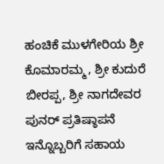ಹಂಚಿಕೆ ಮುಳಗೇರಿಯ ಶ್ರೀ ಕೊಮಾರಮ್ಮ, ಶ್ರೀ ಕುದುರೆ ಬೀರಪ್ಪ, ಶ್ರೀ ನಾಗದೇವರ ಪುನರ್ ಪ್ರತಿಷ್ಠಾಪನೆ ಇನ್ನೊಬ್ಬರಿಗೆ ಸಹಾಯ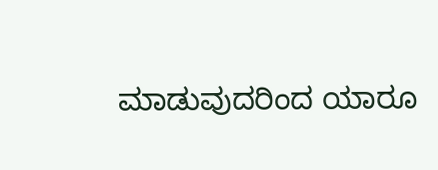ಮಾಡುವುದರಿಂದ ಯಾರೂ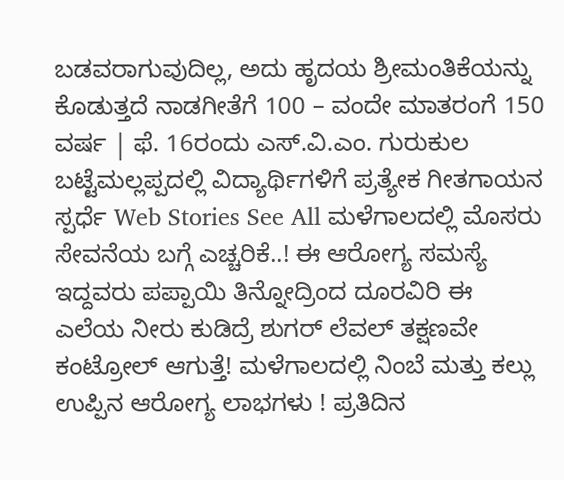ಬಡವರಾಗುವುದಿಲ್ಲ, ಅದು ಹೃದಯ ಶ್ರೀಮಂತಿಕೆಯನ್ನು ಕೊಡುತ್ತದೆ ನಾಡಗೀತೆಗೆ 100 – ವಂದೇ ಮಾತರಂಗೆ 150 ವರ್ಷ | ಫೆ. 16ರಂದು ಎಸ್.ವಿ.ಎಂ. ಗುರುಕುಲ ಬಟ್ಟೆಮಲ್ಲಪ್ಪದಲ್ಲಿ ವಿದ್ಯಾರ್ಥಿಗಳಿಗೆ ಪ್ರತ್ಯೇಕ ಗೀತಗಾಯನ ಸ್ಪರ್ಧೆ Web Stories See All ಮಳೆಗಾಲದಲ್ಲಿ ಮೊಸರು ಸೇವನೆಯ ಬಗ್ಗೆ ಎಚ್ಚರಿಕೆ..! ಈ ಆರೋಗ್ಯ ಸಮಸ್ಯೆ ಇದ್ದವರು ಪಪ್ಪಾಯಿ ತಿನ್ನೋದ್ರಿಂದ ದೂರವಿರಿ ಈ ಎಲೆಯ ನೀರು ಕುಡಿದ್ರೆ ಶುಗರ್ ಲೆವಲ್ ತಕ್ಷಣವೇ ಕಂಟ್ರೋಲ್ ಆಗುತ್ತೆ! ಮಳೆಗಾಲದಲ್ಲಿ ನಿಂಬೆ ಮತ್ತು ಕಲ್ಲು ಉಪ್ಪಿನ ಆರೋಗ್ಯ ಲಾಭಗಳು ! ಪ್ರತಿದಿನ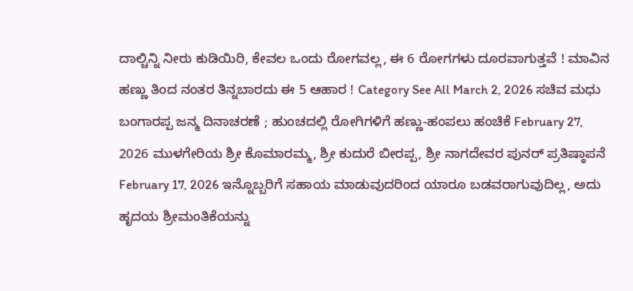ದಾಲ್ಚಿನ್ನಿ ನೀರು ಕುಡಿಯಿರಿ, ಕೇವಲ ಒಂದು ರೋಗವಲ್ಲ, ಈ 6 ರೋಗಗಳು ದೂರವಾಗುತ್ತವೆ ! ಮಾವಿನ ಹಣ್ಣು ತಿಂದ ನಂತರ ತಿನ್ನಬಾರದು ಈ 5 ಆಹಾರ ! Category See All March 2, 2026 ಸಚಿವ ಮಧು ಬಂಗಾರಪ್ಪ ಜನ್ಮ ದಿನಾಚರಣೆ ; ಹುಂಚದಲ್ಲಿ ರೋಗಿಗಳಿಗೆ ಹಣ್ಣು-ಹಂಪಲು ಹಂಚಿಕೆ February 27, 2026 ಮುಳಗೇರಿಯ ಶ್ರೀ ಕೊಮಾರಮ್ಮ, ಶ್ರೀ ಕುದುರೆ ಬೀರಪ್ಪ, ಶ್ರೀ ನಾಗದೇವರ ಪುನರ್ ಪ್ರತಿಷ್ಠಾಪನೆ February 17, 2026 ಇನ್ನೊಬ್ಬರಿಗೆ ಸಹಾಯ ಮಾಡುವುದರಿಂದ ಯಾರೂ ಬಡವರಾಗುವುದಿಲ್ಲ, ಅದು ಹೃದಯ ಶ್ರೀಮಂತಿಕೆಯನ್ನು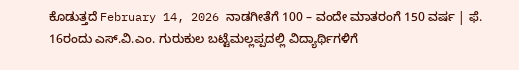ಕೊಡುತ್ತದೆ February 14, 2026 ನಾಡಗೀತೆಗೆ 100 – ವಂದೇ ಮಾತರಂಗೆ 150 ವರ್ಷ | ಫೆ. 16ರಂದು ಎಸ್.ವಿ.ಎಂ. ಗುರುಕುಲ ಬಟ್ಟೆಮಲ್ಲಪ್ಪದಲ್ಲಿ ವಿದ್ಯಾರ್ಥಿಗಳಿಗೆ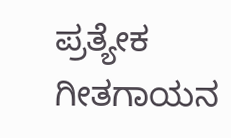ಪ್ರತ್ಯೇಕ ಗೀತಗಾಯನ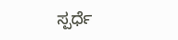ಸ್ಪರ್ಧೆ